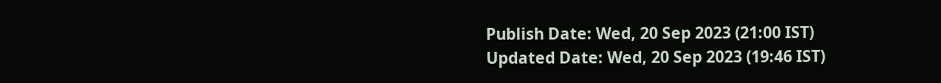Publish Date: Wed, 20 Sep 2023 (21:00 IST)
Updated Date: Wed, 20 Sep 2023 (19:46 IST)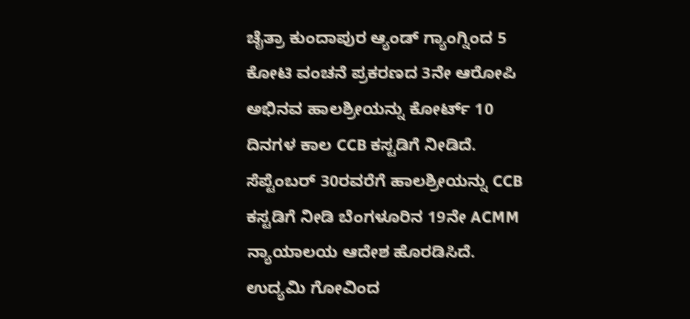ಚೈತ್ರಾ ಕುಂದಾಪುರ ಆ್ಯಂಡ್ ಗ್ಯಾಂಗ್ನಿಂದ 5 ಕೋಟಿ ವಂಚನೆ ಪ್ರಕರಣದ 3ನೇ ಆರೋಪಿ ಅಭಿನವ ಹಾಲಶ್ರೀಯನ್ನು ಕೋರ್ಟ್ 10 ದಿನಗಳ ಕಾಲ CCB ಕಸ್ಟಡಿಗೆ ನೀಡಿದೆ. ಸೆಪ್ಟೆಂಬರ್ 30ರವರೆಗೆ ಹಾಲಶ್ರೀಯನ್ನು CCB ಕಸ್ಟಡಿಗೆ ನೀಡಿ ಬೆಂಗಳೂರಿನ 19ನೇ ACMM ನ್ಯಾಯಾಲಯ ಆದೇಶ ಹೊರಡಿಸಿದೆ.
ಉದ್ಯಮಿ ಗೋವಿಂದ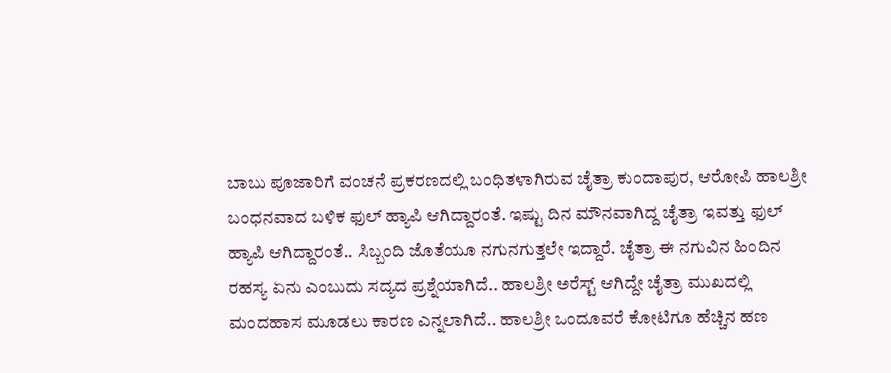ಬಾಬು ಪೂಜಾರಿಗೆ ವಂಚನೆ ಪ್ರಕರಣದಲ್ಲಿ ಬಂಧಿತಳಾಗಿರುವ ಚೈತ್ರಾ ಕುಂದಾಪುರ, ಆರೋಪಿ ಹಾಲಶ್ರೀ ಬಂಧನವಾದ ಬಳಿಕ ಫುಲ್ ಹ್ಯಾಪಿ ಆಗಿದ್ದಾರಂತೆ. ಇಷ್ಟು ದಿನ ಮೌನವಾಗಿದ್ದ ಚೈತ್ರಾ ಇವತ್ತು ಫುಲ್ ಹ್ಯಾಪಿ ಆಗಿದ್ದಾರಂತೆ.. ಸಿಬ್ಬಂದಿ ಜೊತೆಯೂ ನಗುನಗುತ್ತಲೇ ಇದ್ದಾರೆ. ಚೈತ್ರಾ ಈ ನಗುವಿನ ಹಿಂದಿನ ರಹಸ್ಯ ಏನು ಎಂಬುದು ಸದ್ಯದ ಪ್ರಶ್ನೆಯಾಗಿದೆ.. ಹಾಲಶ್ರೀ ಅರೆಸ್ಟ್ ಆಗಿದ್ದೇ ಚೈತ್ರಾ ಮುಖದಲ್ಲಿ ಮಂದಹಾಸ ಮೂಡಲು ಕಾರಣ ಎನ್ನಲಾಗಿದೆ.. ಹಾಲಶ್ರೀ ಒಂದೂವರೆ ಕೋಟಿಗೂ ಹೆಚ್ಚಿನ ಹಣ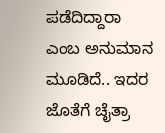ಪಡೆದಿದ್ದಾರಾ ಎಂಬ ಅನುಮಾನ ಮೂಡಿದೆ.. ಇದರ ಜೊತೆಗೆ ಚೈತ್ರಾ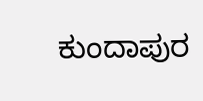ಕುಂದಾಪುರ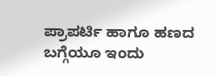ಪ್ರಾಪರ್ಟಿ ಹಾಗೂ ಹಣದ ಬಗ್ಗೆಯೂ ಇಂದು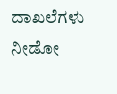ದಾಖಲೆಗಳು ನೀಡೋ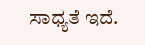ಸಾಧ್ಯತೆ ಇದೆ.